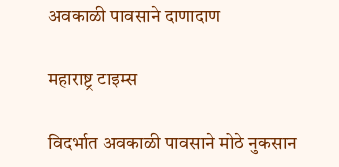अवकाळी पावसाने दाणादाण

महाराष्ट्र टाइम्स

विदर्भात अवकाळी पावसाने मोठे नुकसान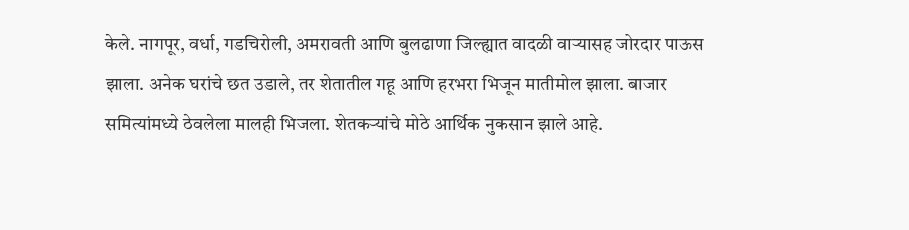केले. नागपूर, वर्धा, गडचिरोली, अमरावती आणि बुलढाणा जिल्ह्यात वादळी वाऱ्यासह जोरदार पाऊस झाला. अनेक घरांचे छत उडाले, तर शेतातील गहू आणि हरभरा भिजून मातीमोल झाला. बाजार समित्यांमध्ये ठेवलेला मालही भिजला. शेतकऱ्यांचे मोठे आर्थिक नुकसान झाले आहे.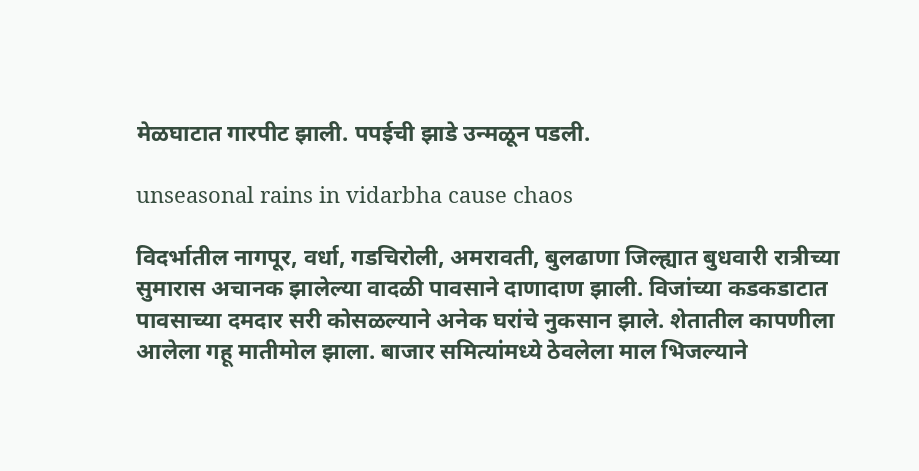मेळघाटात गारपीट झाली. पपईची झाडे उन्मळून पडली.

unseasonal rains in vidarbha cause chaos

विदर्भातील नागपूर, वर्धा, गडचिरोली, अमरावती, बुलढाणा जिल्ह्यात बुधवारी रात्रीच्या सुमारास अचानक झालेल्या वादळी पावसाने दाणादाण झाली. विजांच्या कडकडाटात पावसाच्या दमदार सरी कोसळल्याने अनेक घरांचे नुकसान झाले. शेतातील कापणीला आलेला गहू मातीमोल झाला. बाजार समित्यांमध्ये ठेवलेला माल भिजल्याने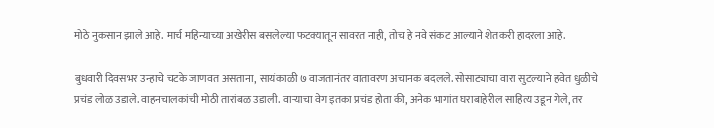मोठे नुकसान झाले आहे. मार्च महिन्याच्या अखेरीस बसलेल्या फटक्यातून सावरत नाही, तोच हे नवे संकट आल्याने शेतकरी हादरला आहे.

बुधवारी दिवसभर उन्हाचे चटके जाणवत असताना, सायंकाळी ७ वाजतानंतर वातावरण अचानक बदलले. सोसाट्याचा वारा सुटल्याने हवेत धुळीचे प्रचंड लोळ उडाले. वाहनचालकांची मोठी तारांबळ उडाली. वाऱ्याचा वेग इतका प्रचंड होता की, अनेक भागांत घराबाहेरील साहित्य उडून गेले, तर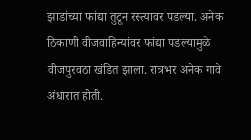झाडांच्या फांद्या तुटून रस्त्यावर पडल्या. अनेक ठिकाणी वीजवाहिन्यांवर फांद्या पडल्यामुळे वीजपुरवठा खंडित झाला. रात्रभर अनेक गावे अंधारात होती.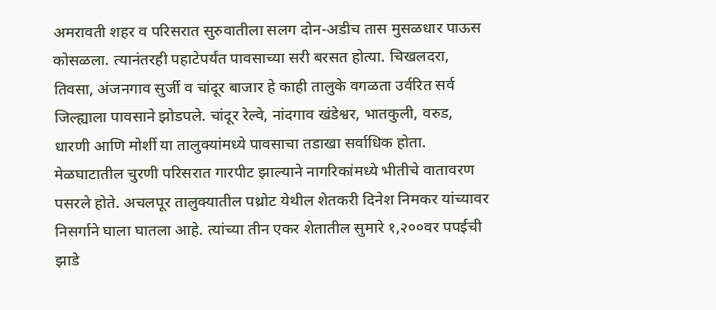अमरावती शहर व परिसरात सुरुवातीला सलग दोन-अडीच तास मुसळधार पाऊस कोसळला. त्यानंतरही पहाटेपर्यंत पावसाच्या सरी बरसत होत्या. चिखलदरा, तिवसा, अंजनगाव सुर्जी व चांदूर बाजार हे काही तालुके वगळता उर्वरित सर्व जिल्ह्याला पावसाने झोडपले. चांदूर रेल्वे, नांदगाव खंडेश्वर, भातकुली, वरुड, धारणी आणि मोर्शी या तालुक्यांमध्ये पावसाचा तडाखा सर्वाधिक होता. मेळघाटातील चुरणी परिसरात गारपीट झाल्याने नागरिकांमध्ये भीतीचे वातावरण पसरले होते. अचलपूर तालुक्यातील पथ्रोट येथील शेतकरी दिनेश निमकर यांच्यावर निसर्गाने घाला घातला आहे. त्यांच्या तीन एकर शेतातील सुमारे १,२००वर पपईची झाडे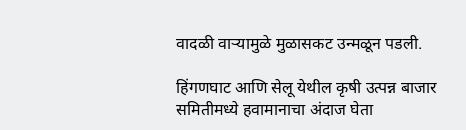वादळी वाऱ्यामुळे मुळासकट उन्मळून पडली.

हिंगणघाट आणि सेलू येथील कृषी उत्पन्न बाजार समितीमध्ये हवामानाचा अंदाज घेता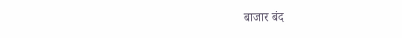बाजार बंद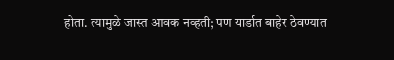होता. त्यामुळे जास्त आवक नव्हती; पण यार्डात बाहेर ठेवण्यात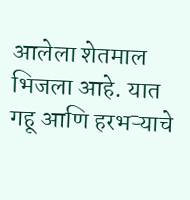आलेला शेतमाल भिजला आहे. यात गहू आणि हरभऱ्याचे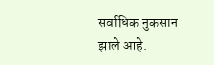सर्वाधिक नुकसान झाले आहे.